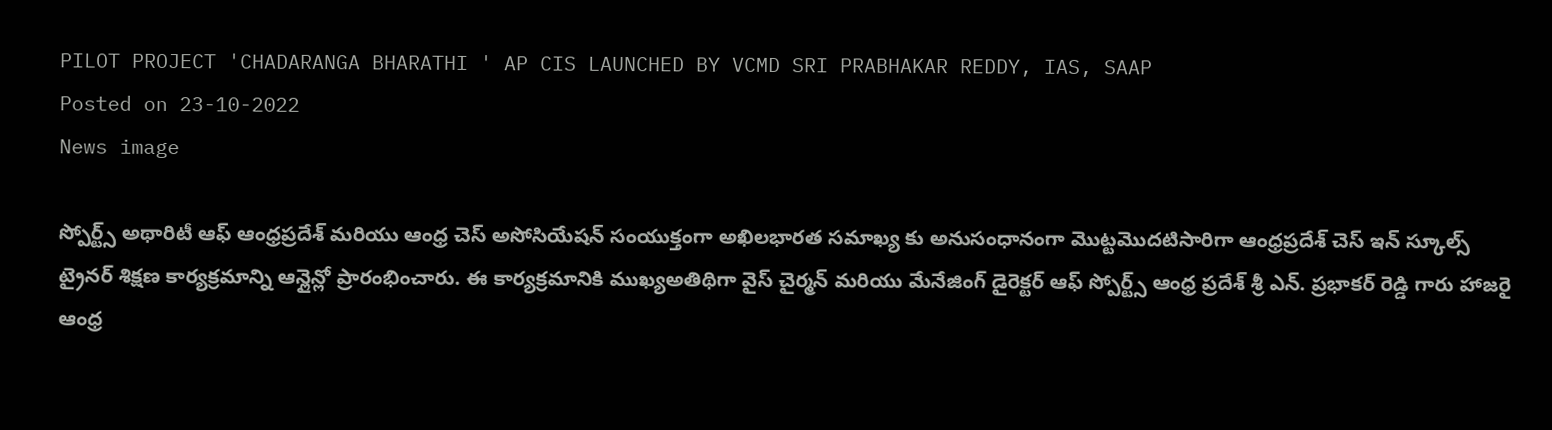PILOT PROJECT 'CHADARANGA BHARATHI ' AP CIS LAUNCHED BY VCMD SRI PRABHAKAR REDDY, IAS, SAAP
Posted on 23-10-2022
News image

స్పోర్ట్స్ అథారిటీ ఆఫ్ ఆంధ్రప్రదేశ్ మరియు ఆంధ్ర చెస్ అసోసియేషన్ సంయుక్తంగా అఖిలభారత సమాఖ్య కు అనుసంధానంగా మొట్టమొదటిసారిగా ఆంధ్రప్రదేశ్ చెస్ ఇన్ స్కూల్స్ ట్రైనర్ శిక్షణ కార్యక్రమాన్ని ఆన్లైన్లో ప్రారంభించారు. ఈ కార్యక్రమానికి ముఖ్యఅతిథిగా వైస్ చైర్మన్ మరియు మేనేజింగ్ డైరెక్టర్ ఆఫ్ స్పోర్ట్స్ ఆంధ్ర ప్రదేశ్ శ్రీ ఎన్. ప్రభాకర్ రెడ్డి గారు హాజరై ఆంధ్ర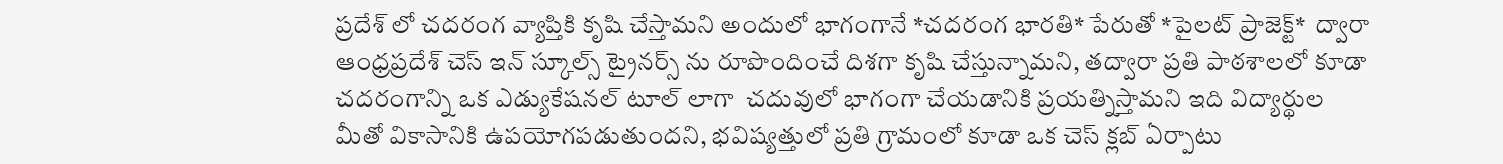ప్రదేశ్ లో చదరంగ వ్యాప్తికి కృషి చేస్తామని అందులో భాగంగానే *చదరంగ భారతి* పేరుతో *పైలట్ ప్రాజెక్ట్*  ద్వారా ఆంధ్రప్రదేశ్ చెస్ ఇన్ స్కూల్స్ ట్రైనర్స్ ను రూపొందించే దిశగా కృషి చేస్తున్నామని, తద్వారా ప్రతి పాఠశాలలో కూడా చదరంగాన్ని ఒక ఎడ్యుకేషనల్ టూల్ లాగా  చదువులో భాగంగా చేయడానికి ప్రయత్నిస్తామని ఇది విద్యార్థుల మీతో వికాసానికి ఉపయోగపడుతుందని, భవిష్యత్తులో ప్రతి గ్రామంలో కూడా ఒక చెస్ క్లబ్ ఏర్పాటు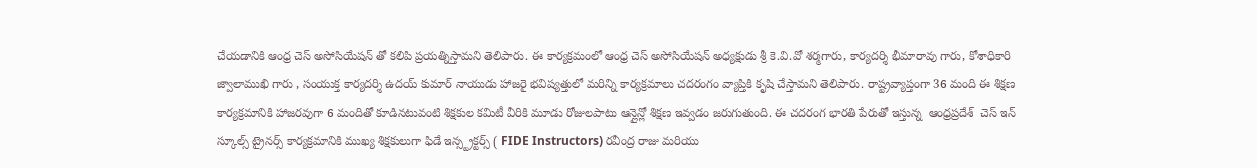చేయడానికి ఆంధ్ర చెస్ అసోసియేషన్ తో కలిపి ప్రయత్నిస్తామని తెలిపారు. ఈ కార్యక్రమంలో ఆంధ్ర చెస్ అసోసియేషన్ అధ్యక్షుడు శ్రీ కె.వి.వో శర్మగారు, కార్యదర్శి భీమారావు గారు, కోశాధికారి జ్వాలాముఖి గారు , సంయుక్త కార్యదర్శి ఉదయ్ కుమార్ నాయుడు హాజరై భవిష్యత్తులో మరిన్ని కార్యక్రమాలు చదరంగం వ్యాప్తికి కృషి చేస్తామని తెలిపారు. రాష్ట్రవ్యాప్తంగా 36 మంది ఈ శిక్షణ కార్యక్రమానికి హాజరవుగా 6 మందితో కూడినటువంటి శిక్షకుల కమిటీ వీరికి మూడు రోజులపాటు ఆన్లైన్లో శిక్షణ ఇవ్వడం జరుగుతుంది. ఈ చదరంగ భారతి పేరుతో ఇస్తున్న  ఆంధ్రప్రదేశ్  చెస్ ఇన్ స్కూల్స్ ట్రైనర్స్ కార్యక్రమానికి ముఖ్య శిక్షకులుగా ఫిడే ఇన్స్ట్రక్టర్స్ ( FIDE Instructors) రవీంద్ర రాజు మరియు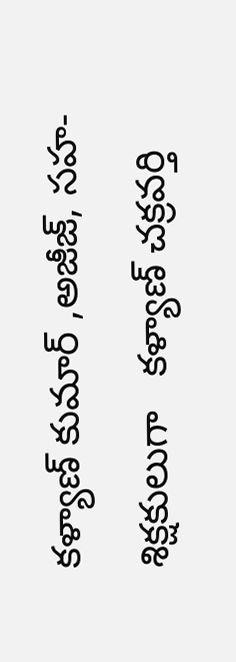కళ్యాణ్ కుమార్ ,అజీజ్, సహ-శిక్షకులుగా   కళ్యాణ్ చక్రవర్తి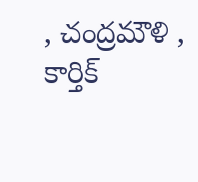, చంద్రమౌళి , కార్తిక్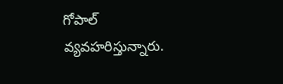గోపాల్ వ్యవహరిస్తున్నారు.